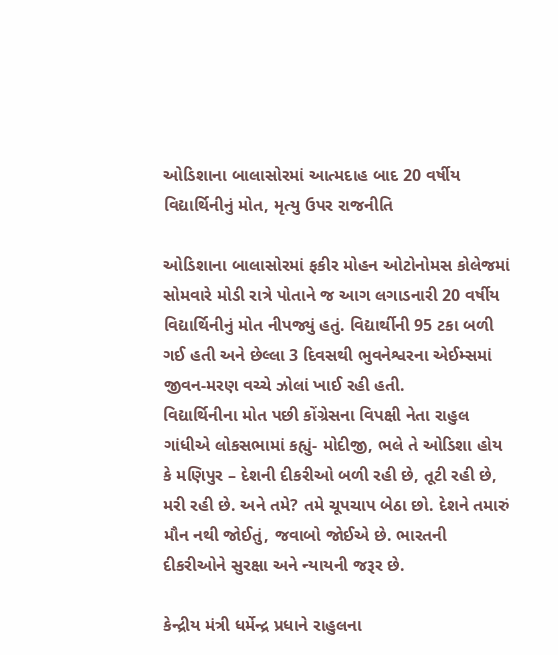ઓડિશાના બાલાસોરમાં આત્મદાહ બાદ 20 વર્ષીય વિદ્યાર્થિનીનું મોત, મૃત્યુ ઉપર રાજનીતિ

ઓડિશાના બાલાસોરમાં ફકીર મોહન ઓટોનોમસ કોલેજમાં સોમવારે મોડી રાત્રે પોતાને જ આગ લગાડનારી 20 વર્ષીય વિદ્યાર્થિનીનું મોત નીપજ્યું હતું. વિદ્યાર્થીની 95 ટકા બળી ગઈ હતી અને છેલ્લા 3 દિવસથી ભુવનેશ્વરના એઈમ્સમાં જીવન-મરણ વચ્ચે ઝોલાં ખાઈ રહી હતી.
વિદ્યાર્થિનીના મોત પછી કોંગ્રેસના વિપક્ષી નેતા રાહુલ ગાંધીએ લોકસભામાં કહ્યું- મોદીજી, ભલે તે ઓડિશા હોય કે મણિપુર – દેશની દીકરીઓ બળી રહી છે, તૂટી રહી છે, મરી રહી છે. અને તમે? તમે ચૂપચાપ બેઠા છો. દેશને તમારું મૌન નથી જોઈતું, જવાબો જોઈએ છે. ભારતની દીકરીઓને સુરક્ષા અને ન્યાયની જરૂર છે.

કેન્દ્રીય મંત્રી ધર્મેન્દ્ર પ્રધાને રાહુલના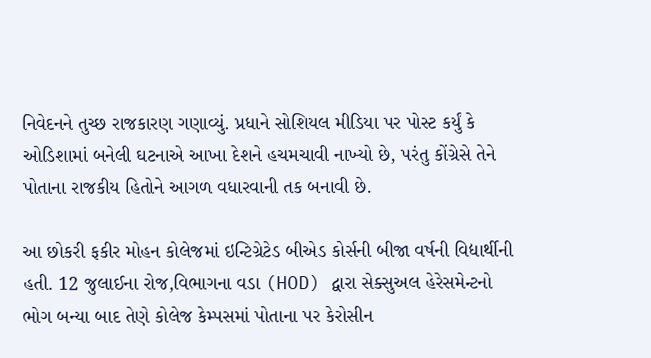નિવેદનને તુચ્છ રાજકારણ ગણાવ્યું. પ્રધાને સોશિયલ મીડિયા પર પોસ્ટ કર્યું કે ઓડિશામાં બનેલી ઘટનાએ આખા દેશને હચમચાવી નાખ્યો છે, પરંતુ કોંગ્રેસે તેને પોતાના રાજકીય હિતોને આગળ વધારવાની તક બનાવી છે.

આ છોકરી ફકીર મોહન કોલેજમાં ઇન્ટિગ્રેટેડ બીએડ કોર્સની બીજા વર્ષની વિદ્યાર્થીની હતી. 12 જુલાઈના રોજ,વિભાગના વડા (HOD) દ્વારા સેક્સુઅલ હેરેસમેન્ટનો ભોગ બન્યા બાદ તેણે કોલેજ કેમ્પસમાં પોતાના પર કેરોસીન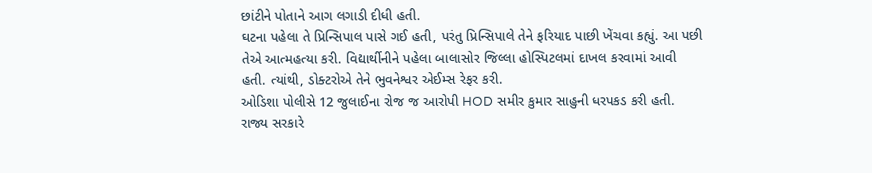છાંટીને પોતાને આગ લગાડી દીધી હતી.
ઘટના પહેલા તે પ્રિન્સિપાલ પાસે ગઈ હતી, પરંતુ પ્રિન્સિપાલે તેને ફરિયાદ પાછી ખેંચવા કહ્યું. આ પછી તેએ આત્મહત્યા કરી. વિદ્યાર્થીનીને પહેલા બાલાસોર જિલ્લા હોસ્પિટલમાં દાખલ કરવામાં આવી હતી. ત્યાંથી, ડોક્ટરોએ તેને ભુવનેશ્વર એઈમ્સ રેફર કરી.
ઓડિશા પોલીસે 12 જુલાઈના રોજ જ આરોપી HOD સમીર કુમાર સાહુની ધરપકડ કરી હતી. રાજ્ય સરકારે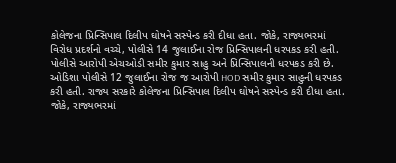કોલેજના પ્રિન્સિપાલ દિલીપ ઘોષને સસ્પેન્ડ કરી દીધા હતા. જોકે, રાજ્યભરમાં વિરોધ પ્રદર્શનો વચ્ચે, પોલીસે 14 જુલાઈના રોજ પ્રિન્સિપાલની ધરપકડ કરી હતી.
પોલીસે આરોપી એચઓડી સમીર કુમાર સાહુ અને પ્રિન્સિપાલની ધરપકડ કરી છે.
ઓડિશા પોલીસે 12 જુલાઈના રોજ જ આરોપી HOD સમીર કુમાર સાહુની ધરપકડ કરી હતી. રાજ્ય સરકારે કોલેજના પ્રિન્સિપાલ દિલીપ ઘોષને સસ્પેન્ડ કરી દીધા હતા. જોકે, રાજ્યભરમાં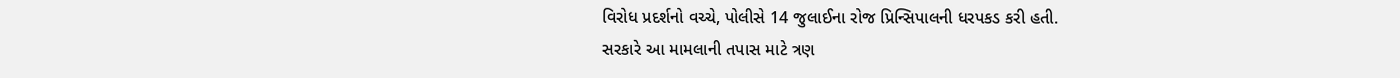વિરોધ પ્રદર્શનો વચ્ચે, પોલીસે 14 જુલાઈના રોજ પ્રિન્સિપાલની ધરપકડ કરી હતી.
સરકારે આ મામલાની તપાસ માટે ત્રણ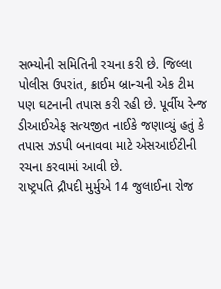સભ્યોની સમિતિની રચના કરી છે. જિલ્લા પોલીસ ઉપરાંત, ક્રાઈમ બ્રાન્ચની એક ટીમ પણ ઘટનાની તપાસ કરી રહી છે. પૂર્વીય રેન્જ ડીઆઈએફ સત્યજીત નાઈકે જણાવ્યું હતું કે તપાસ ઝડપી બનાવવા માટે એસઆઈટીની રચના કરવામાં આવી છે.
રાષ્ટ્રપતિ દ્રૌપદી મુર્મુએ 14 જુલાઈના રોજ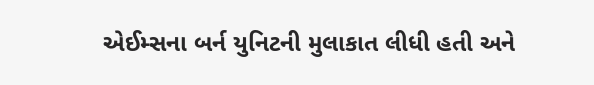એઈમ્સના બર્ન યુનિટની મુલાકાત લીધી હતી અને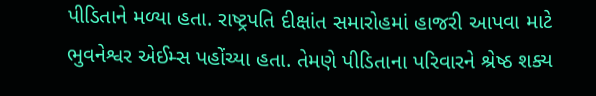પીડિતાને મળ્યા હતા. રાષ્ટ્રપતિ દીક્ષાંત સમારોહમાં હાજરી આપવા માટે ભુવનેશ્વર એઈમ્સ પહોંચ્યા હતા. તેમણે પીડિતાના પરિવારને શ્રેષ્ઠ શક્ય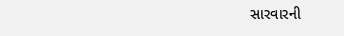સારવારની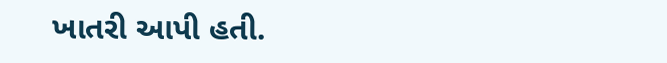ખાતરી આપી હતી.